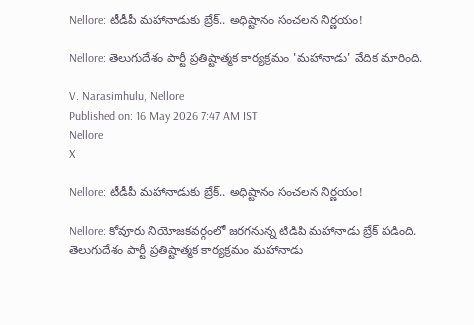Nellore: టీడీపీ మహానాడుకు బ్రేక్.. అధిష్టానం సంచలన నిర్ణయం!

Nellore: తెలుగుదేశం పార్టీ ప్రతిష్టాత్మక కార్యక్రమం 'మహానాడు' వేదిక మారింది.

V. Narasimhulu, Nellore
Published on: 16 May 2026 7:47 AM IST
Nellore
X

Nellore: టీడీపీ మహానాడుకు బ్రేక్.. అధిష్టానం సంచలన నిర్ణయం!

Nellore: కోవూరు నియోజకవర్గంలో జరగనున్న టిడిపి మహానాడు బ్రేక్ పడింది. తెలుగుదేశం పార్టీ ప్రతిష్టాత్మక కార్యక్రమం మహానాడు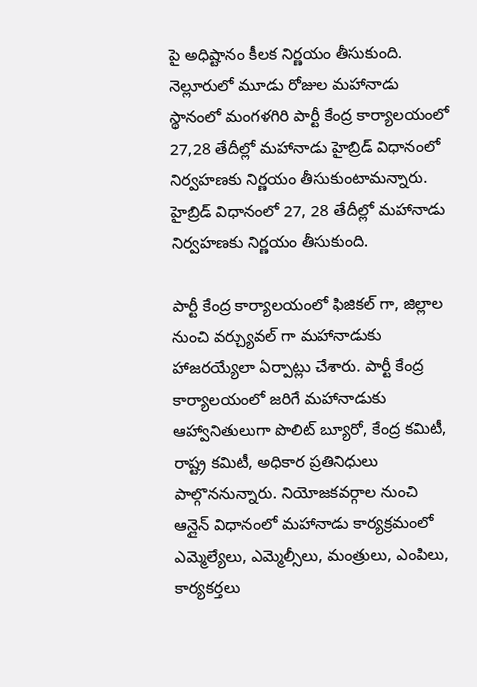పై అధిష్టానం కీలక నిర్ణయం తీసుకుంది. నెల్లూరులో మూడు రోజుల మహానాడు స్థానంలో మంగళగిరి పార్టీ కేంద్ర కార్యాలయంలో 27,28 తేదీల్లో మహానాడు హైబ్రిడ్ విధానంలో నిర్వహణకు నిర్ణయం తీసుకుంటామన్నారు. హైబ్రిడ్ విధానంలో 27, 28 తేదీల్లో మహానాడు నిర్వహణకు నిర్ణయం తీసుకుంది.

పార్టీ కేంద్ర కార్యాలయంలో ఫిజికల్ గా, జిల్లాల నుంచి వర్చ్యువల్ గా మహానాడుకు హాజరయ్యేలా ఏర్పాట్లు చేశారు. పార్టీ కేంద్ర కార్యాలయంలో జరిగే మహానాడుకు ఆహ్వానితులుగా పొలిట్ బ్యూరో, కేంద్ర కమిటీ, రాష్ట్ర కమిటీ, అధికార ప్రతినిధులు పాల్గొననున్నారు. నియోజకవర్గాల నుంచి ఆన్లైన్ విధానంలో మహానాడు కార్యక్రమంలో ఎమ్మెల్యేలు, ఎమ్మెల్సీలు, మంత్రులు, ఎంపిలు, కార్యకర్తలు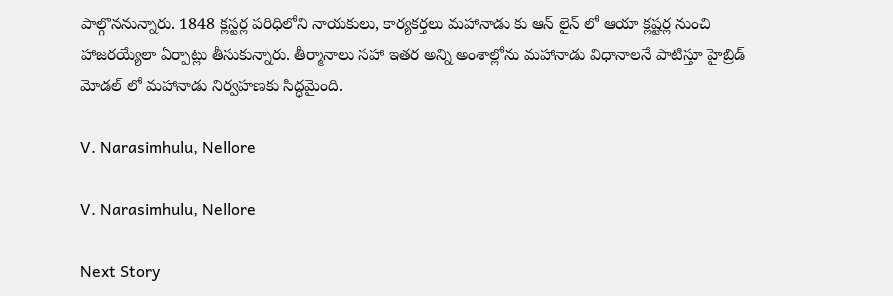పాల్గొననున్నారు. 1848 క్లస్టర్ల పరిధిలోని నాయకులు, కార్యకర్తలు మహానాడు కు ఆన్ లైన్ లో ఆయా క్లష్టర్ల నుంచి హాజరయ్యేలా ఏర్పాట్లు తీసుకున్నారు. తీర్మానాలు సహా ఇతర అన్ని అంశాల్లోను మహానాడు విధానాలనే పాటిస్తూ హైబ్రిడ్ మోడల్ లో మహానాడు నిర్వహణకు సిద్ధమైంది.

V. Narasimhulu, Nellore

V. Narasimhulu, Nellore

Next Story